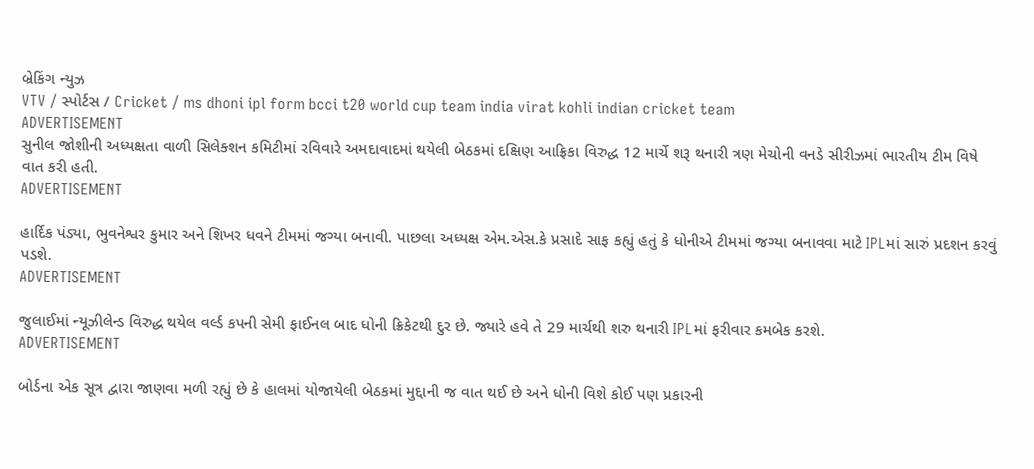બ્રેકિંગ ન્યુઝ
VTV / સ્પોર્ટસ / Cricket / ms dhoni ipl form bcci t20 world cup team india virat kohli indian cricket team
ADVERTISEMENT
સુનીલ જોશીની અધ્યક્ષતા વાળી સિલેક્શન કમિટીમાં રવિવારે અમદાવાદમાં થયેલી બેઠકમાં દક્ષિણ આફ્રિકા વિરુદ્ધ 12 માર્ચે શરૂ થનારી ત્રણ મેચોની વનડે સીરીઝમાં ભારતીય ટીમ વિષે વાત કરી હતી.
ADVERTISEMENT

હાર્દિક પંડ્યા, ભુવનેશ્વર કુમાર અને શિખર ધવને ટીમમાં જગ્યા બનાવી. પાછલા અધ્યક્ષ એમ.એસ.કે પ્રસાદે સાફ કહ્યું હતું કે ધોનીએ ટીમમાં જગ્યા બનાવવા માટે IPLમાં સારું પ્રદશન કરવું પડશે.
ADVERTISEMENT

જુલાઈમાં ન્યૂઝીલેન્ડ વિરુદ્ધ થયેલ વર્લ્ડ કપની સેમી ફાઈનલ બાદ ધોની ક્રિકેટથી દુર છે. જ્યારે હવે તે 29 માર્ચથી શરુ થનારી IPLમાં ફરીવાર કમબેક કરશે.
ADVERTISEMENT

બોર્ડના એક સૂત્ર દ્વારા જાણવા મળી રહ્યું છે કે હાલમાં યોજાયેલી બેઠકમાં મુદ્દાની જ વાત થઈ છે અને ધોની વિશે કોઈ પણ પ્રકારની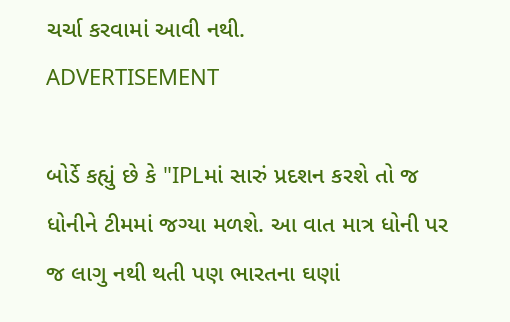ચર્ચા કરવામાં આવી નથી.
ADVERTISEMENT

બોર્ડે કહ્યું છે કે "IPLમાં સારું પ્રદશન કરશે તો જ ધોનીને ટીમમાં જગ્યા મળશે. આ વાત માત્ર ધોની પર જ લાગુ નથી થતી પણ ભારતના ઘણાં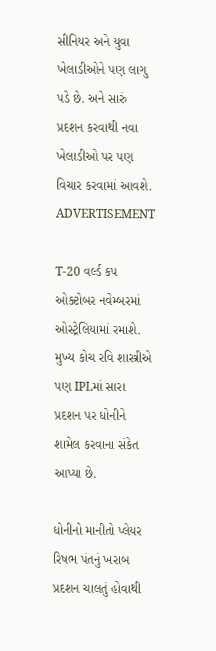સીનિયર અને યુવા ખેલાડીઓને પણ લાગુ પડે છે. અને સારું પ્રદશન કરવાથી નવા ખેલાડીઓ પર પણ વિચાર કરવામાં આવશે.
ADVERTISEMENT

T-20 વર્લ્ડ કપ ઓક્ટોબર નવેમ્બરમાં ઓસ્ટ્રેલિયામાં રમાશે. મુખ્ય કોચ રવિ શાસ્ત્રીએ પણ IPLમાં સારા પ્રદશન પર ધોનીને શામેલ કરવાના સંકેત આપ્યા છે.

ધોનીનો માનીતો પ્લેયર રિષભ પંતનું ખરાબ પ્રદશન ચાલતું હોવાથી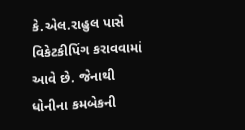કે.એલ.રાહુલ પાસે વિકેટકીપિંગ કરાવવામાં આવે છે. જેનાથી ધોનીના કમબેકની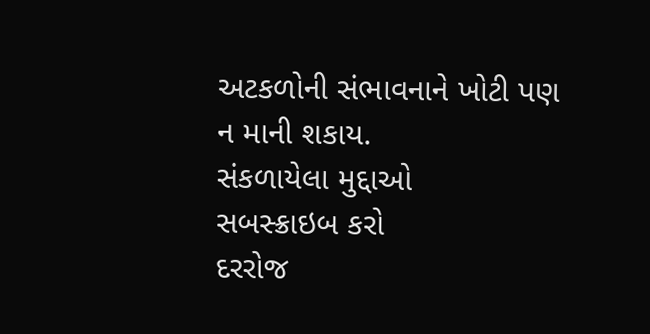અટકળોની સંભાવનાને ખોટી પણ ન માની શકાય.
સંકળાયેલા મુદ્દાઓ
સબસ્ક્રાઇબ કરો
દરરોજ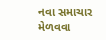નવા સમાચાર મેળવવા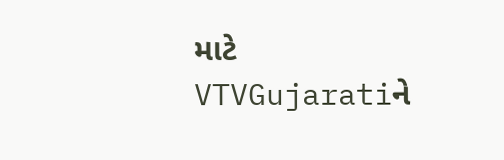માટે VTVGujaratiને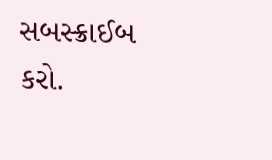સબસ્ક્રાઈબ કરો.